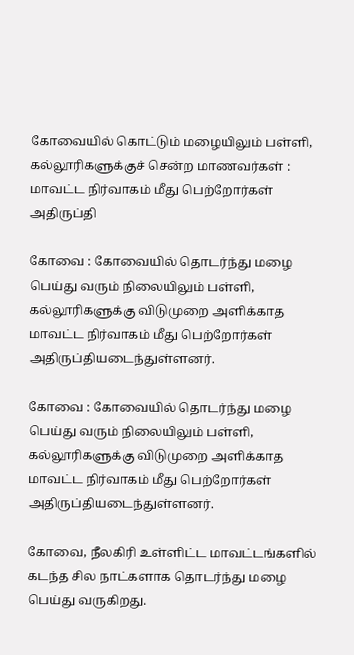கோவையில் கொட்டும் மழையிலும் பள்ளி, கல்லூரிகளுக்குச் சென்ற மாணவர்கள் : மாவட்ட நிர்வாகம் மீது பெற்றோர்கள் அதிருப்தி

கோவை : கோவையில் தொடர்ந்து மழை பெய்து வரும் நிலையிலும் பள்ளி, கல்லூரிகளுக்கு விடுமுறை அளிக்காத மாவட்ட நிர்வாகம் மீது பெற்றோர்கள் அதிருப்தியடைந்துள்ளனர்.

கோவை : கோவையில் தொடர்ந்து மழை பெய்து வரும் நிலையிலும் பள்ளி, கல்லூரிகளுக்கு விடுமுறை அளிக்காத மாவட்ட நிர்வாகம் மீது பெற்றோர்கள் அதிருப்தியடைந்துள்ளனர்.

கோவை, நீலகிரி உள்ளிட்ட மாவட்டங்களில் கடந்த சில நாட்களாக தொடர்ந்து மழை பெய்து வருகிறது.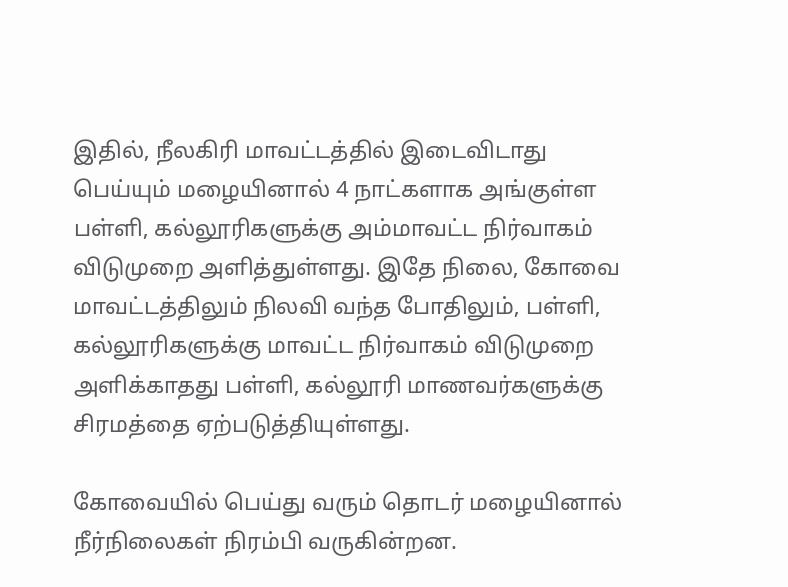இதில், நீலகிரி மாவட்டத்தில் இடைவிடாது பெய்யும் மழையினால் 4 நாட்களாக அங்குள்ள பள்ளி, கல்லூரிகளுக்கு அம்மாவட்ட நிர்வாகம் விடுமுறை அளித்துள்ளது. இதே நிலை, கோவை மாவட்டத்திலும் நிலவி வந்த போதிலும், பள்ளி, கல்லூரிகளுக்கு மாவட்ட நிர்வாகம் விடுமுறை அளிக்காதது பள்ளி, கல்லூரி மாணவர்களுக்கு சிரமத்தை ஏற்படுத்தியுள்ளது.

கோவையில் பெய்து வரும் தொடர் மழையினால் நீர்நிலைகள் நிரம்பி வருகின்றன.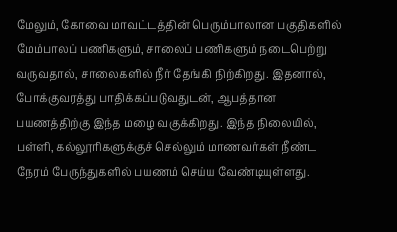மேலும், கோவை மாவட்டத்தின் பெரும்பாலான பகுதிகளில் மேம்பாலப் பணிகளும், சாலைப் பணிகளும் நடைபெற்று வருவதால், சாலைகளில் நீர் தேங்கி நிற்கிறது. இதனால், போக்குவரத்து பாதிக்கப்படுவதுடன், ஆபத்தான பயணத்திற்கு இந்த மழை வகுக்கிறது. இந்த நிலையில், பள்ளி, கல்லூரிகளுக்குச் செல்லும் மாணவர்கள் நீண்ட நேரம் பேருந்துகளில் பயணம் செய்ய வேண்டியுள்ளது.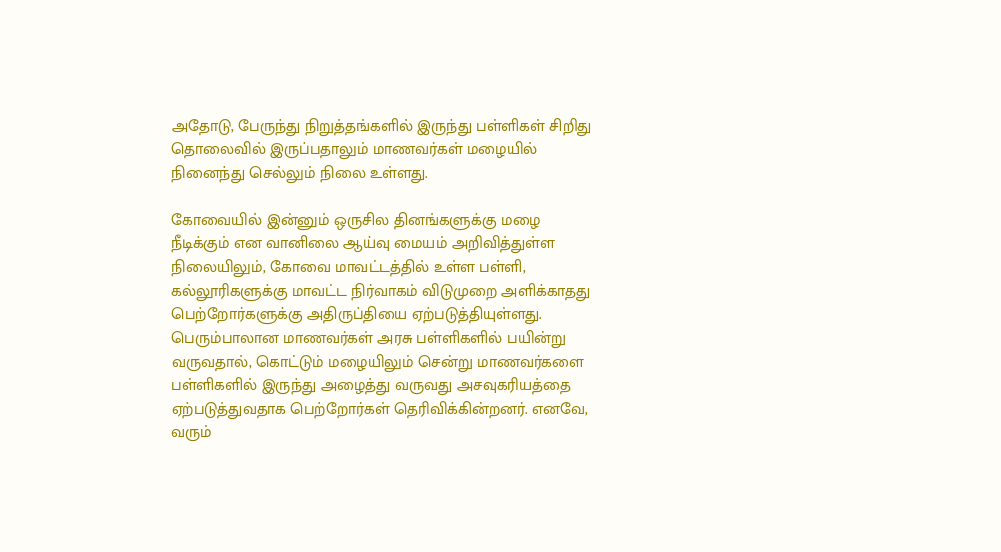அதோடு, பேருந்து நிறுத்தங்களில் இருந்து பள்ளிகள் சிறிது தொலைவில் இருப்பதாலும் மாணவர்கள் மழையில் நினைந்து செல்லும் நிலை உள்ளது.

கோவையில் இன்னும் ஒருசில தினங்களுக்கு மழை நீடிக்கும் என வானிலை ஆய்வு மையம் அறிவித்துள்ள நிலையிலும், கோவை மாவட்டத்தில் உள்ள பள்ளி, கல்லூரிகளுக்கு மாவட்ட நிர்வாகம் விடுமுறை அளிக்காதது பெற்றோர்களுக்கு அதிருப்தியை ஏற்படுத்தியுள்ளது. பெரும்பாலான மாணவர்கள் அரசு பள்ளிகளில் பயின்று வருவதால், கொட்டும் மழையிலும் சென்று மாணவர்களை பள்ளிகளில் இருந்து அழைத்து வருவது அசவுகரியத்தை ஏற்படுத்துவதாக பெற்றோர்கள் தெரிவிக்கின்றனர். எனவே, வரும்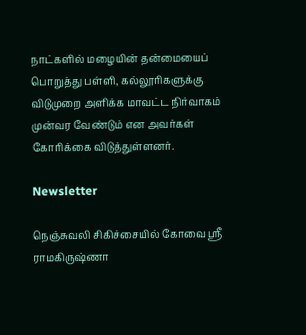நாட்களில் மழையின் தன்மையைப் பொறுத்து பள்ளி, கல்லூரிகளுக்கு விடுமுறை அளிக்க மாவட்ட நிர்வாகம் முன்வர வேண்டும் என அவர்கள் கோரிக்கை விடுத்துள்ளனர்.

Newsletter

நெஞ்சுவலி சிகிச்சையில் கோவை ஸ்ரீ ராமகிருஷ்ணா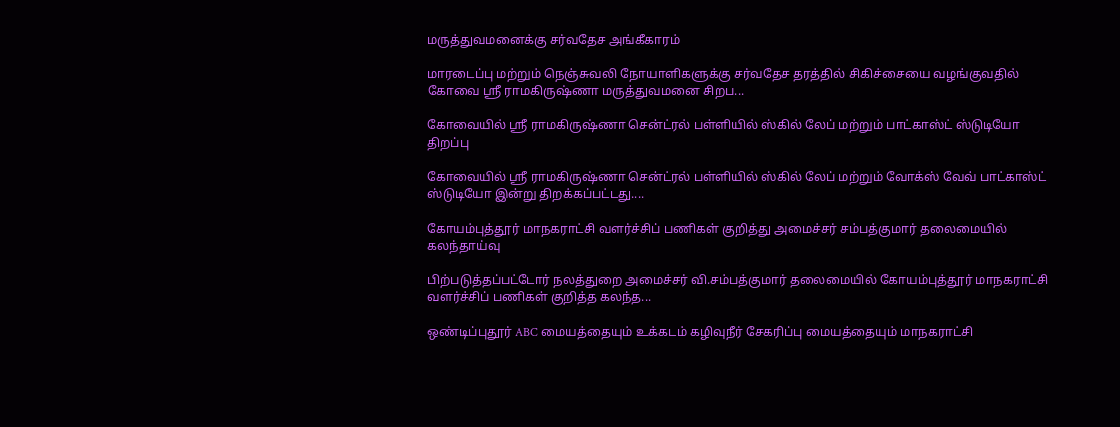மருத்துவமனைக்கு சர்வதேச அங்கீகாரம்

மாரடைப்பு மற்றும் நெஞ்சுவலி நோயாளிகளுக்கு சர்வதேச தரத்தில் சிகிச்சையை வழங்குவதில் கோவை ஸ்ரீ ராமகிருஷ்ணா மருத்துவமனை சிறப...

கோவையில் ஸ்ரீ ராமகிருஷ்ணா சென்ட்ரல் பள்ளியில் ஸ்கில் லேப் மற்றும் பாட்காஸ்ட் ஸ்டுடியோ திறப்பு

கோவையில் ஸ்ரீ ராமகிருஷ்ணா சென்ட்ரல் பள்ளியில் ஸ்கில் லேப் மற்றும் வோக்ஸ் வேவ் பாட்காஸ்ட் ஸ்டுடியோ இன்று திறக்கப்பட்டது....

கோயம்புத்தூர் மாநகராட்சி வளர்ச்சிப் பணிகள் குறித்து அமைச்சர் சம்பத்குமார் தலைமையில் கலந்தாய்வு

பிற்படுத்தப்பட்டோர் நலத்துறை அமைச்சர் வி.சம்பத்குமார் தலைமையில் கோயம்புத்தூர் மாநகராட்சி வளர்ச்சிப் பணிகள் குறித்த கலந்த...

ஒண்டிப்புதூர் ABC மையத்தையும் உக்கடம் கழிவுநீர் சேகரிப்பு மையத்தையும் மாநகராட்சி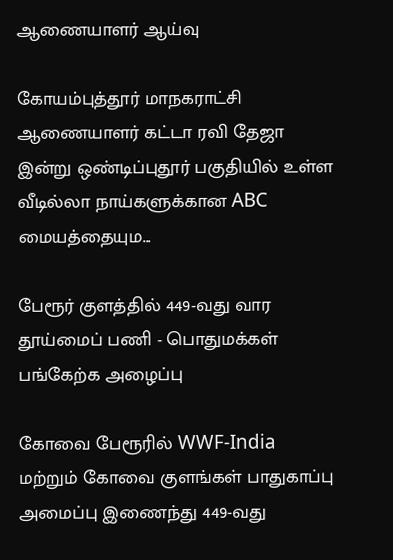ஆணையாளர் ஆய்வு

கோயம்புத்தூர் மாநகராட்சி ஆணையாளர் கட்டா ரவி தேஜா இன்று ஒண்டிப்புதூர் பகுதியில் உள்ள வீடில்லா நாய்களுக்கான ABC மையத்தையும...

பேரூர் குளத்தில் 449-வது வார தூய்மைப் பணி - பொதுமக்கள் பங்கேற்க அழைப்பு

கோவை பேரூரில் WWF-India மற்றும் கோவை குளங்கள் பாதுகாப்பு அமைப்பு இணைந்து 449-வது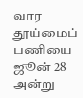வார தூய்மைப் பணியை ஜூன் 28 அன்று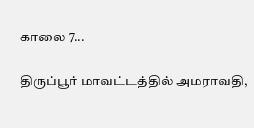காலை 7...

திருப்பூர் மாவட்டத்தில் அமராவதி,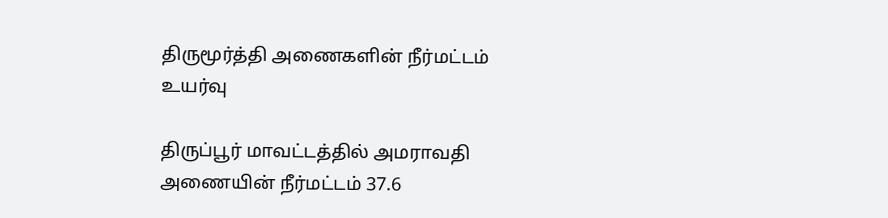திருமூர்த்தி அணைகளின் நீர்மட்டம் உயர்வு

திருப்பூர் மாவட்டத்தில் அமராவதி அணையின் நீர்மட்டம் 37.6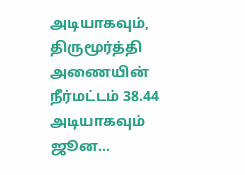அடியாகவும், திருமூர்த்தி அணையின் நீர்மட்டம் 38.44 அடியாகவும் ஜூன...